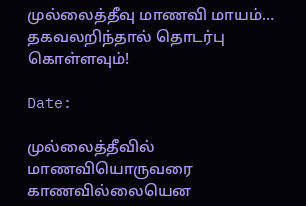முல்லைத்தீவு மாணவி மாயம்… தகவலறிந்தால் தொடர்பு கொள்ளவும்!

Date:

முல்லைத்தீவில் மாணவியொருவரை காணவில்லையென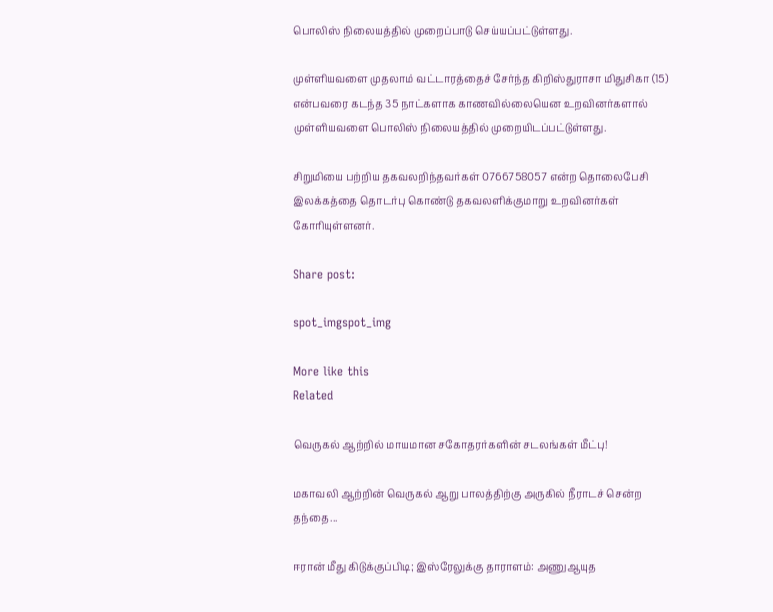பொலிஸ் நிலையத்தில் முறைப்பாடு செய்யப்பட்டுள்ளது.

முள்ளியவளை முதலாம் வட்டாரத்தைச் சேர்ந்த கிறிஸ்துராசா மிதுசிகா (15) என்பவரை கடந்த 35 நாட்களாக காணவில்லையென உறவினர்களால் முள்ளியவளை பொலிஸ் நிலையத்தில் முறையிடப்பட்டுள்ளது.

சிறுமியை பற்றிய தகவலறிந்தவர்கள் 0766758057 என்ற தொலைபேசி இலக்கத்தை தொடர்பு கொண்டு தகவலளிக்குமாறு உறவினர்கள் கோரியுள்ளனர்.

Share post:

spot_imgspot_img

More like this
Related

வெருகல் ஆற்றில் மாயமான சகோதரர்களின் சடலங்கள் மீட்பு!

மகாவலி ஆற்றின் வெருகல் ஆறு பாலத்திற்கு அருகில் நீராடச் சென்ற தந்தை...

ஈரான் மீது கிடுக்குப்பிடி; இஸ்ரேலுக்கு தாராளம்: அணுஆயுத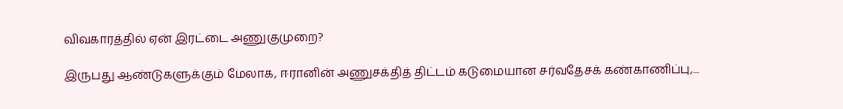விவகாரத்தில் ஏன் இரட்டை அணுகுமுறை?

இருபது ஆண்டுகளுக்கும் மேலாக, ஈரானின் அணுசக்தித் திட்டம் கடுமையான சர்வதேசக் கண்காணிப்பு,...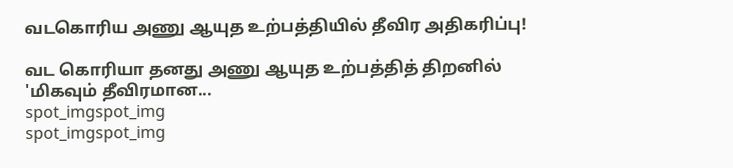வடகொரிய அணு ஆயுத உற்பத்தியில் தீவிர அதிகரிப்பு!

வட கொரியா தனது அணு ஆயுத உற்பத்தித் திறனில் 'மிகவும் தீவிரமான...
spot_imgspot_img
spot_imgspot_img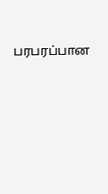பரபரப்பான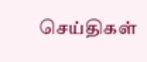செய்திகள்